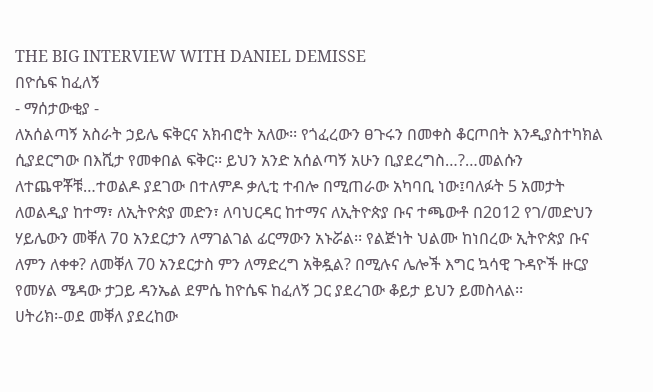THE BIG INTERVIEW WITH DANIEL DEMISSE
በዮሴፍ ከፈለኝ
- ማሰታውቂያ -
ለአሰልጣኝ አስራት ኃይሌ ፍቅርና አክብሮት አለው፡፡ የጎፈረውን ፀጉሩን በመቀስ ቆርጦበት እንዲያስተካክል ሲያደርግው በእሺታ የመቀበል ፍቅር፡፡ ይህን አንድ አሰልጣኝ አሁን ቢያደረግስ…?…መልሱን ለተጨዋቾቹ…ተወልዶ ያደገው በተለምዶ ቃሊቲ ተብሎ በሚጠራው አካባቢ ነው፤ባለፉት 5 አመታት ለወልዲያ ከተማ፣ ለኢትዮጵያ መድን፣ ለባህርዳር ከተማና ለኢትዮጵያ ቡና ተጫውቶ በ2ዐ12 የገ/መድህን ሃይሌውን መቐለ 7ዐ አንደርታን ለማገልገል ፊርማውን አኑሯል፡፡ የልጅነት ህልሙ ከነበረው ኢትዮጵያ ቡና ለምን ለቀቀ? ለመቐለ 70 አንደርታስ ምን ለማድረግ አቅዷል? በሚሉና ሌሎች እግር ኳሳዊ ጉዳዮች ዙርያ የመሃል ሜዳው ታጋይ ዳንኤል ደምሴ ከዮሴፍ ከፈለኝ ጋር ያደረገው ቆይታ ይህን ይመስላል፡፡
ሀትሪክ፡-ወደ መቐለ ያደረከው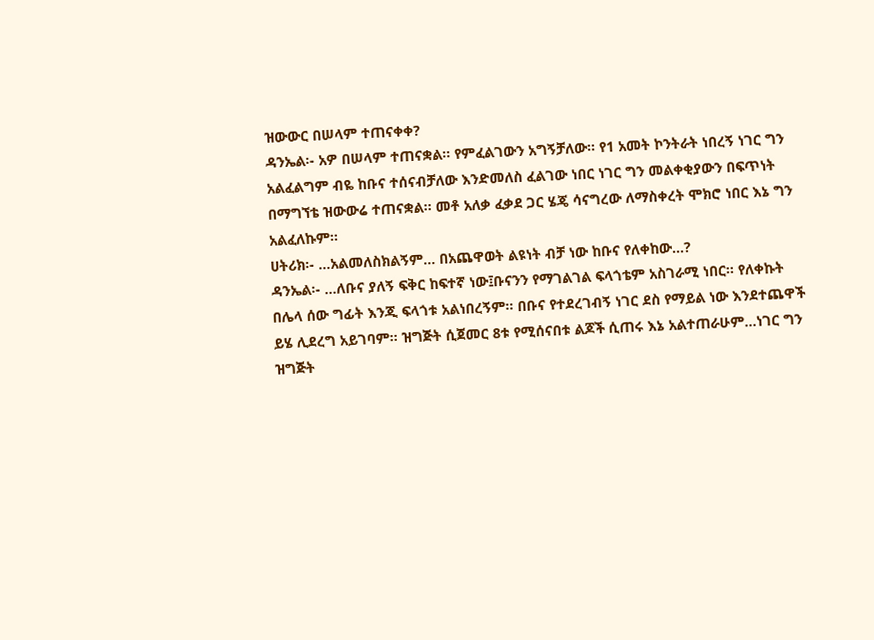ዝውውር በሠላም ተጠናቀቀ?
ዳንኤል፡- አዎ በሠላም ተጠናቋል፡፡ የምፈልገውን አግኝቻለው፡፡ የ1 አመት ኮንትራት ነበረኝ ነገር ግን አልፈልግም ብዬ ከቡና ተሰናብቻለው እንድመለስ ፈልገው ነበር ነገር ግን መልቀቂያውን በፍጥነት በማግኘቴ ዝውውሬ ተጠናቋል፡፡ መቶ አለቃ ፈቃደ ጋር ሄጄ ሳናግረው ለማስቀረት ሞክሮ ነበር እኔ ግን አልፈለኩም፡፡
ሀትሪክ፡- …አልመለስክልኝም… በአጨዋወት ልዩነት ብቻ ነው ከቡና የለቀከው…?
ዳንኤል፡- …ለቡና ያለኝ ፍቅር ከፍተኛ ነው፤ቡናንን የማገልገል ፍላጎቴም አስገራሚ ነበር፡፡ የለቀኩት በሌላ ሰው ግፊት እንጂ ፍላጎቱ አልነበረኝም፡፡ በቡና የተደረገብኝ ነገር ደስ የማይል ነው እንደተጨዋች ይሄ ሊደረግ አይገባም፡፡ ዝግጅት ሲጀመር 8ቱ የሚሰናበቱ ልጆች ሲጠሩ እኔ አልተጠራሁም…ነገር ግን ዝግጅት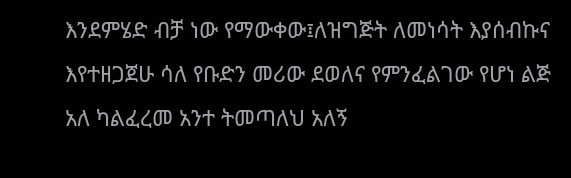እንደምሄድ ብቻ ነው የማውቀው፤ለዝግጅት ለመነሳት እያሰብኩና እየተዘጋጀሁ ሳለ የቡድን መሪው ደወለና የምንፈልገው የሆነ ልጅ አለ ካልፈረመ አንተ ትመጣለህ አለኝ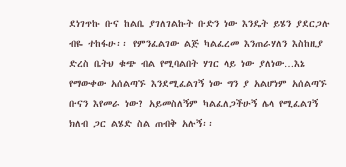ደነገጥኩ ቡና ከልቤ ያገለገልኩት ቡድን ነው እንዴት ይሄን ያደርጋሉ ብዬ ተከፋሁ፡፡ የምንፈልገው ልጅ ካልፈረመ እንጠራሃለን እስከዚያ ድረስ ቤትህ ቁጭ ብል የሚባልበት ሃገር ላይ ነው ያለነው…እኔ የማውቀው አሰልጣኙ እንደሚፈልገኝ ነው ግን ያ አልሆነም አሰልጣኙ ቡናን እየመራ ነው? አይመስለኝም ካልፈለጋችሁኝ ሌላ የሚፈልገኝ ክለብ ጋር ልሄድ ስል ጠብቅ አሉኝ፡፡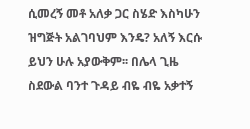ሲመረኝ መቶ አለቃ ጋር ስሄድ እስካሁን ዝግጅት አልገባህም እንዴ? አለኝ እርሱ ይህን ሁሉ አያውቅም፡፡ በሌላ ጊዜ ስደውል ባንተ ጉዳይ ብዬ ብዬ አቃተኝ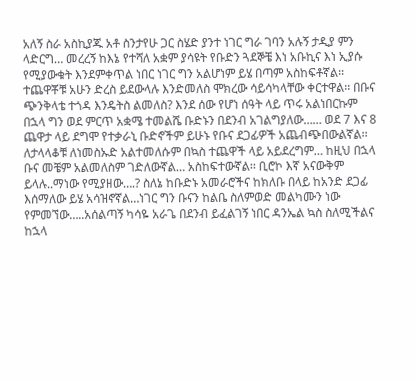አለኝ ስራ አስኪያጁ አቶ ስንታየሁ ጋር ስሄድ ያንተ ነገር ግራ ገባን አሉኝ ታዲያ ምን ላድርግ… መረረኝ ከእኔ የተሻለ አቋም ያሳዩት የቡድን ጓደኞቼ እነ አቡኪና እነ ኢያሱ የሚያውቁት እንደምቀጥል ነበር ነገር ግን አልሆነም ይሄ በጣም አስከፍቶኛል፡፡ ተጨዋቾቹ አሁን ድረስ ይደውላሉ እንድመለስ ሞክረው ሳይሳካላቸው ቀርተዋል፡፡ በቡና ጭንቅላቴ ተጎዳ እንዴትስ ልመለስ? እንደ ሰው የሆነ ሰዓት ላይ ጥሩ አልነበርኩም በኋላ ግን ወደ ምርጥ አቋሜ ተመልሼ ቡድኑን በደንብ አገልግያለው…… ወደ 7 እና 8 ጨዋታ ላይ ደግሞ የተቃራኒ ቡድኖችም ይሁኑ የቡና ደጋፊዎች አጨብጭበውልኛል፡፡ ለታላላቆቹ ለነመስኡድ አልተመለሱም በኳስ ተጨዋች ላይ አይደረግም… ከዚህ በኋላ ቡና መቼም አልመለስም ገድለውኛል… አስከፍተውኛል፡፡ ቢሮኮ እኛ አናውቅም ይላሉ..ማነው የሚያዘው….? ስለኔ ከቡድኑ አመራሮችና ከክለቡ በላይ ከአንድ ደጋፊ እሰማለው ይሄ አሳዝኖኛል…ነገር ግን ቡናን ከልቤ ስለምወድ መልካሙን ነው የምመኘው…..አሰልጣኝ ካሳዬ አራጌ በደንብ ይፈልገኝ ነበር ዳንኤል ኳስ ስለሚችልና ከኋላ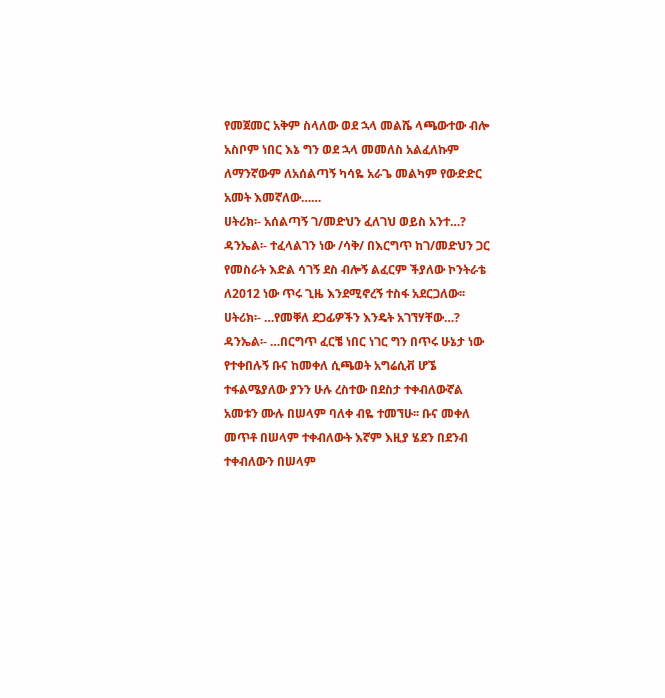የመጀመር አቅም ስላለው ወደ ኋላ መልሼ ላጫውተው ብሎ አስቦም ነበር እኔ ግን ወደ ኋላ መመለስ አልፈለኩም ለማንኛውም ለአሰልጣኝ ካሳዬ አራጌ መልካም የውድድር አመት እመኛለው……
ሀትሪክ፡- አሰልጣኝ ገ/መድህን ፈለገህ ወይስ አንተ…?
ዳንኤል፡- ተፈላልገን ነው /ሳቅ/ በእርግጥ ከገ/መድህን ጋር የመስራት እድል ሳገኝ ደስ ብሎኝ ልፈርም ችያለው ኮንትራቴ ለ2012 ነው ጥሩ ጊዜ እንደሚኖረኝ ተስፋ አደርጋለው፡፡
ሀትሪክ፡- …የመቐለ ደጋፊዎችን እንዴት አገኘሃቸው…?
ዳንኤል፡- …በርግጥ ፈርቼ ነበር ነገር ግን በጥሩ ሁኔታ ነው የተቀበሉኝ ቡና ከመቀለ ሲጫወት አግሬሲቭ ሆኜ ተፋልሜያለው ያንን ሁሉ ረስተው በደስታ ተቀብለውኛል አመቱን ሙሉ በሠላም ባለቀ ብዬ ተመኘሁ፡፡ ቡና መቀለ መጥቶ በሠላም ተቀብለውት እኛም እዚያ ሄደን በደንብ ተቀብለውን በሠላም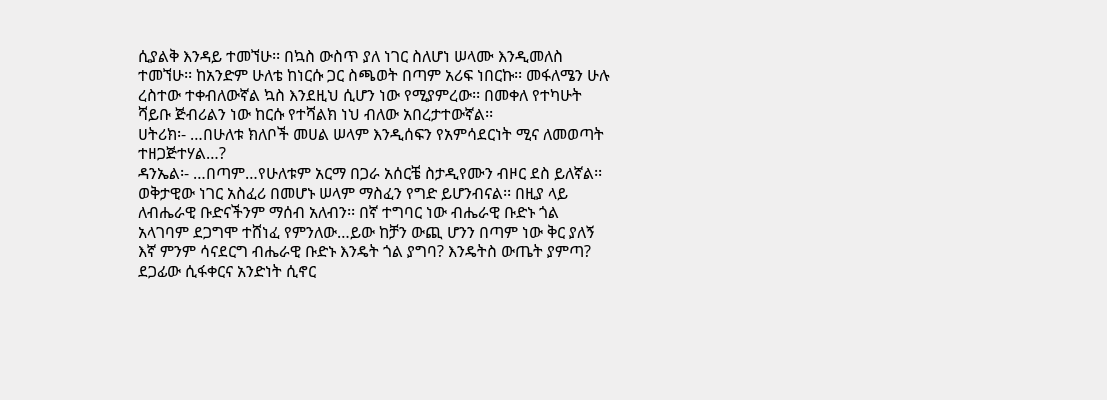ሲያልቅ እንዳይ ተመኘሁ፡፡ በኳስ ውስጥ ያለ ነገር ስለሆነ ሠላሙ እንዲመለስ ተመኘሁ፡፡ ከአንድም ሁለቴ ከነርሱ ጋር ስጫወት በጣም አሪፍ ነበርኩ፡፡ መፋለሜን ሁሉ ረስተው ተቀብለውኛል ኳስ እንደዚህ ሲሆን ነው የሚያምረው፡፡ በመቀለ የተካሁት ሻይቡ ጅብሪልን ነው ከርሱ የተሻልክ ነህ ብለው አበረታተውኛል፡፡
ሀትሪክ፡- …በሁለቱ ክለቦች መሀል ሠላም እንዲሰፍን የአምሳደርነት ሚና ለመወጣት ተዘጋጅተሃል…?
ዳንኤል፡- …በጣም…የሁለቱም አርማ በጋራ አሰርቼ ስታዲየሙን ብዞር ደስ ይለኛል፡፡ ወቅታዊው ነገር አስፈሪ በመሆኑ ሠላም ማስፈን የግድ ይሆንብናል፡፡ በዚያ ላይ ለብሔራዊ ቡድናችንም ማሰብ አለብን፡፡ በኛ ተግባር ነው ብሔራዊ ቡድኑ ጎል አላገባም ደጋግሞ ተሸነፈ የምንለው…ይው ከቻን ውጪ ሆንን በጣም ነው ቅር ያለኝ እኛ ምንም ሳናደርግ ብሔራዊ ቡድኑ እንዴት ጎል ያግባ? እንዴትስ ውጤት ያምጣ? ደጋፊው ሲፋቀርና አንድነት ሲኖር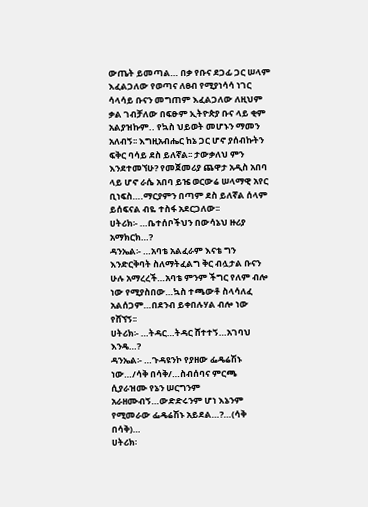ውጤት ይመጣል… በቃ የቡና ደጋፊ ጋር ሠላም እፈልጋለው የወጣና ለፀብ የሚያነሳሳ ነገር ሳላሳይ ቡናን መግጠም እፈልጋለው ለዚህም ቃል ገብቻለው በፍፁም ኢትዮጵያ ቡና ላይ ቂም አልያዝኩም.. የኳስ ህይወት መሆኑን ማመን አለብኝ፡፡ እግዚአብሔር ከኔ ጋር ሆኖ ያሰብኩትን ፍቅር ባሳይ ደስ ይለኛል፡፡ ታውቃለህ ምን እንደተመኘሁ? የመጀመሪያ ጨዋታ አዲስ አበባ ላይ ሆኖ ራሴ አበባ ይዤ ወርውሬ ሠላማዊ አየር ቢነፍስ….ማርያምን በጣም ደስ ይለኛል ሰላም ይሰፍናል ብዬ ተስፋ አደርጋለው፡፡
ሀትሪክ፡- …ቤተሰቦችህን በውሳኔህ ዙሪያ አማክርክ…?
ዳንኤል፡- …አባቴ አልፈራም እናቴ ግን እንድርቅባት ስለማትፈልግ ቅር ብሏታል ቡናን ሁሉ አማረረች…አባቴ ምንም ችግር የለም ብሎ ነው የሚያስበው…ኳስ ተጫውቶ ስላሳለፈ አልሰጋም…በደንብ ይቀበሉሃል ብሎ ነው የሸኘኝ፡፡
ሀትሪክ፡- …ትዳር…ትዳር ሸተተኝ…አገባህ እንዴ…?
ዳንኤል፡- …ጉዳዩንኮ የያዘው ፌዴሬሽኑ ነው…/ሳቅ በሳቅ/…ስብሰባና ምርጫ ሲያራዝሙ የኔን ሠርግንም አራዘሙብኝ…ውድድሩንም ሆነ እኔንም የሚመራው ፌዴሬሽኑ አይደል…?…(ሳቅ በሳቅ)…
ሀትሪክ፡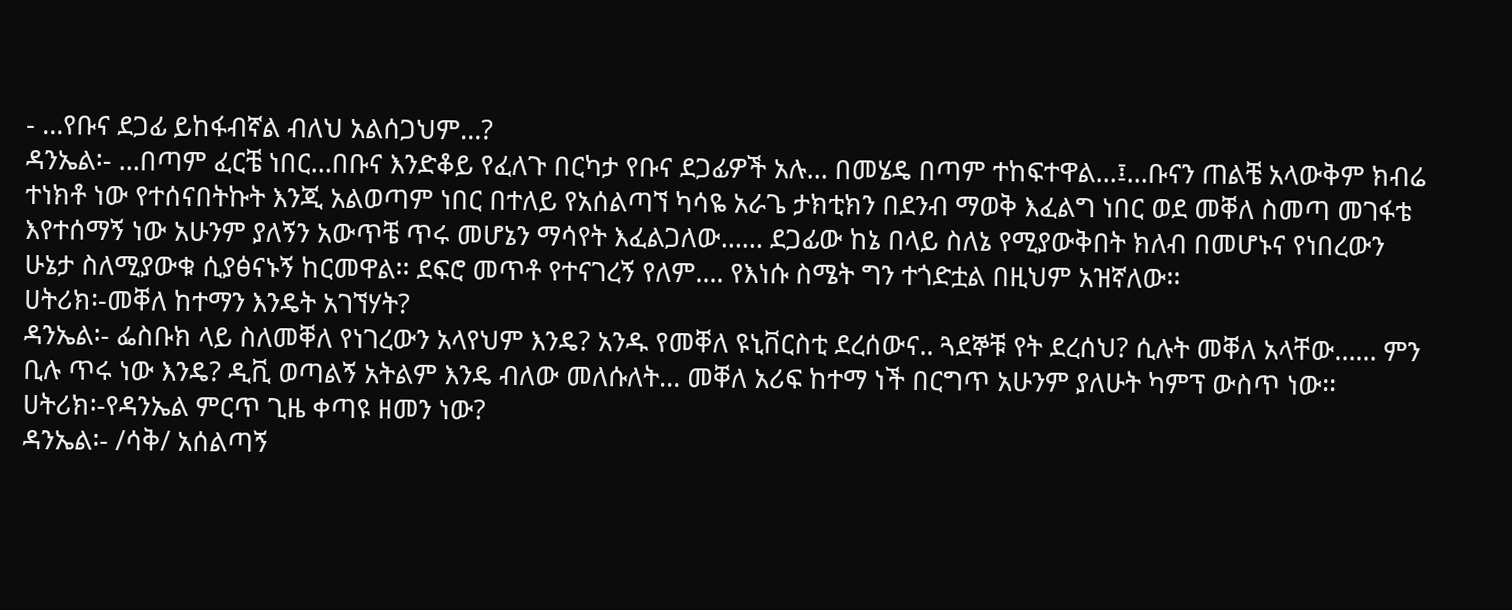- …የቡና ደጋፊ ይከፋብኛል ብለህ አልሰጋህም…?
ዳንኤል፡- …በጣም ፈርቼ ነበር…በቡና እንድቆይ የፈለጉ በርካታ የቡና ደጋፊዎች አሉ… በመሄዴ በጣም ተከፍተዋል…፤…ቡናን ጠልቼ አላውቅም ክብሬ ተነክቶ ነው የተሰናበትኩት እንጂ አልወጣም ነበር በተለይ የአሰልጣኘ ካሳዬ አራጌ ታክቲክን በደንብ ማወቅ እፈልግ ነበር ወደ መቐለ ስመጣ መገፋቴ እየተሰማኝ ነው አሁንም ያለኝን አውጥቼ ጥሩ መሆኔን ማሳየት እፈልጋለው…… ደጋፊው ከኔ በላይ ስለኔ የሚያውቅበት ክለብ በመሆኑና የነበረውን ሁኔታ ስለሚያውቁ ሲያፅናኑኝ ከርመዋል፡፡ ደፍሮ መጥቶ የተናገረኝ የለም…. የእነሱ ስሜት ግን ተጎድቷል በዚህም አዝኛለው፡፡
ሀትሪክ፡-መቐለ ከተማን እንዴት አገኘሃት?
ዳንኤል፡- ፌስቡክ ላይ ስለመቐለ የነገረውን አላየህም እንዴ? አንዱ የመቐለ ዩኒቨርስቲ ደረሰውና.. ጓደኞቹ የት ደረሰህ? ሲሉት መቐለ አላቸው…… ምን ቢሉ ጥሩ ነው እንዴ? ዲቪ ወጣልኝ አትልም እንዴ ብለው መለሱለት… መቐለ አሪፍ ከተማ ነች በርግጥ አሁንም ያለሁት ካምፕ ውስጥ ነው፡፡
ሀትሪክ፡-የዳንኤል ምርጥ ጊዜ ቀጣዩ ዘመን ነው?
ዳንኤል፡- /ሳቅ/ አሰልጣኝ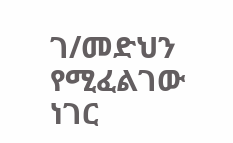ገ/መድህን የሚፈልገው ነገር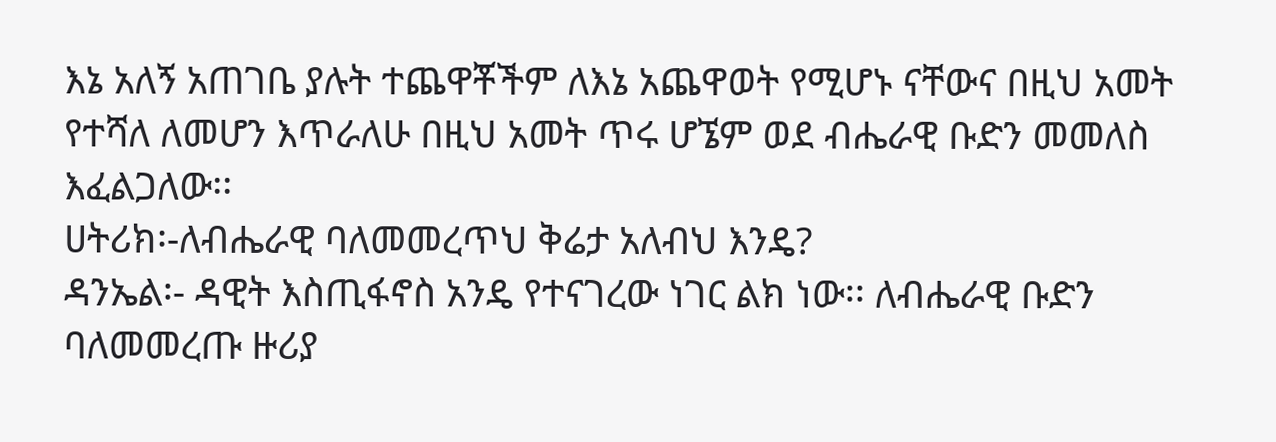እኔ አለኝ አጠገቤ ያሉት ተጨዋቾችም ለእኔ አጨዋወት የሚሆኑ ናቸውና በዚህ አመት የተሻለ ለመሆን እጥራለሁ በዚህ አመት ጥሩ ሆኜም ወደ ብሔራዊ ቡድን መመለስ እፈልጋለው፡፡
ሀትሪክ፡-ለብሔራዊ ባለመመረጥህ ቅሬታ አለብህ እንዴ?
ዳንኤል፡- ዳዊት እስጢፋኖስ አንዴ የተናገረው ነገር ልክ ነው፡፡ ለብሔራዊ ቡድን ባለመመረጡ ዙሪያ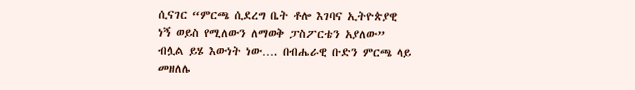ሲናገር “ምርጫ ሲደረግ ቤት ቶሎ እገባና ኢትዮጵያዊ ነኝ ወይስ የሚለውን ለማወቅ ፓስፖርቴን አያለው” ብሏል ይሄ እውነት ነው…. በብሔራዊ ቡድን ምርጫ ላይ መዘለሌ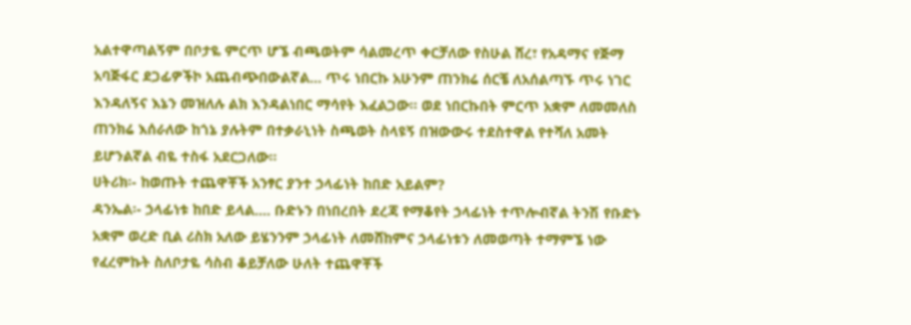አልተዋጣልኝም በቦታዬ ምርጥ ሆኜ ብጫወትም ሳልመረጥ ቀርቻለው የስሁል ሸረ፣ የአዳማና የጅማ አባጅፋር ደጋፊዎችኮ አጨብጭበውልኛል… ጥሩ ነበርኩ አሁንም ጠንክሬ ሰርቼ ለአሰልጣኙ ጥሩ ነገር እንዳለኝና እኔን መዝለሉ ልክ እንዳልነበር ማሳየት እፈልጋው፡፡ ወደ ነበርኩበት ምርጥ አቋም ለመመለስ ጠንክሬ እሰራለው ከጎኔ ያሉትም በተቃራኒነት ስጫወት ስላዩኝ በዝውውሩ ተደስተዋል የተሻለ አመት ይሆንልኛል ብዬ ተስፋ አደርጋለው፡፡
ሀትሪክ፡- ከወጡት ተጨዋቾች አንፃር ያንተ ኃላፊነት ከበድ አይልም?
ዳንኤል፡- ኃላፊነቱ ከበድ ይላል…. ቡድኑን በነበረበት ደረጃ የማቆየት ኃላፊነት ተጥሎብኛል ትንሽ የቡድኑ አቋም ወረድ ቢል ሪስክ አለው ይሄንንም ኃላፊነት ለመሸከምና ኃላፊነቱን ለመወጣት ተማምኜ ነው የፈረምኩት ስለቦታዬ ሳስብ ቆይቻለው ሁለት ተጨዋቾች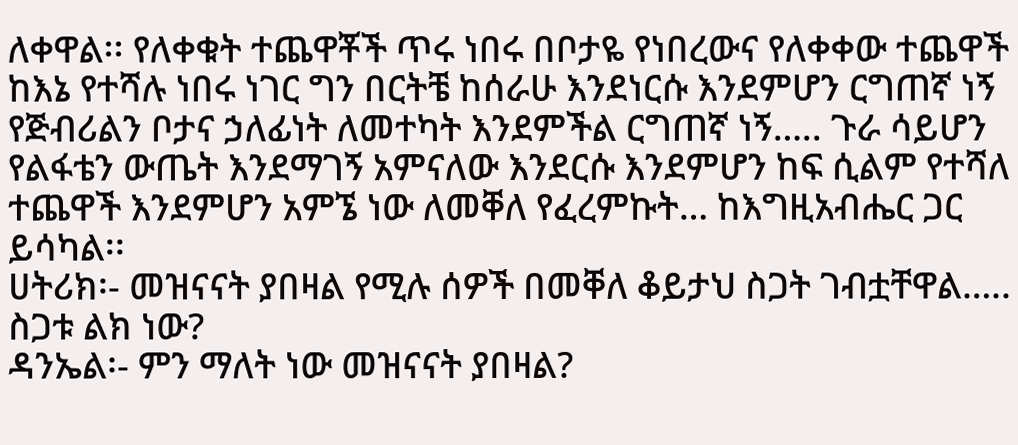ለቀዋል፡፡ የለቀቁት ተጨዋቾች ጥሩ ነበሩ በቦታዬ የነበረውና የለቀቀው ተጨዋች ከእኔ የተሻሉ ነበሩ ነገር ግን በርትቼ ከሰራሁ እንደነርሱ እንደምሆን ርግጠኛ ነኝ የጅብሪልን ቦታና ኃለፊነት ለመተካት እንደምችል ርግጠኛ ነኝ….. ጉራ ሳይሆን የልፋቴን ውጤት እንደማገኝ አምናለው እንደርሱ እንደምሆን ከፍ ሲልም የተሻለ ተጨዋች እንደምሆን አምኜ ነው ለመቐለ የፈረምኩት… ከእግዚአብሔር ጋር ይሳካል፡፡
ሀትሪክ፡- መዝናናት ያበዛል የሚሉ ሰዎች በመቐለ ቆይታህ ስጋት ገብቷቸዋል…..
ስጋቱ ልክ ነው?
ዳንኤል፡- ምን ማለት ነው መዝናናት ያበዛል?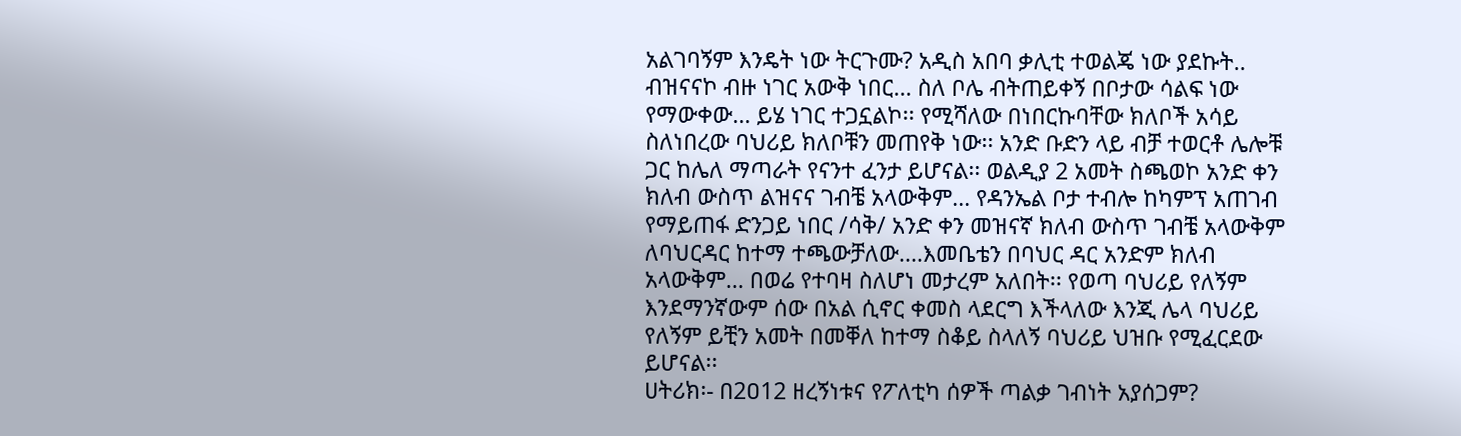አልገባኝም እንዴት ነው ትርጉሙ? አዲስ አበባ ቃሊቲ ተወልጄ ነው ያደኩት.. ብዝናናኮ ብዙ ነገር አውቅ ነበር… ስለ ቦሌ ብትጠይቀኝ በቦታው ሳልፍ ነው የማውቀው… ይሄ ነገር ተጋኗልኮ፡፡ የሚሻለው በነበርኩባቸው ክለቦች አሳይ ስለነበረው ባህሪይ ክለቦቹን መጠየቅ ነው፡፡ አንድ ቡድን ላይ ብቻ ተወርቶ ሌሎቹ ጋር ከሌለ ማጣራት የናንተ ፈንታ ይሆናል፡፡ ወልዲያ 2 አመት ስጫወኮ አንድ ቀን ክለብ ውስጥ ልዝናና ገብቼ አላውቅም… የዳንኤል ቦታ ተብሎ ከካምፕ አጠገብ የማይጠፋ ድንጋይ ነበር /ሳቅ/ አንድ ቀን መዝናኛ ክለብ ውስጥ ገብቼ አላውቅም ለባህርዳር ከተማ ተጫውቻለው….እመቤቴን በባህር ዳር አንድም ክለብ አላውቅም… በወሬ የተባዛ ስለሆነ መታረም አለበት፡፡ የወጣ ባህሪይ የለኝም እንደማንኛውም ሰው በአል ሲኖር ቀመስ ላደርግ እችላለው እንጂ ሌላ ባህሪይ የለኝም ይቺን አመት በመቐለ ከተማ ስቆይ ስላለኝ ባህሪይ ህዝቡ የሚፈርደው ይሆናል፡፡
ሀትሪክ፡- በ2ዐ12 ዘረኝነቱና የፖለቲካ ሰዎች ጣልቃ ገብነት አያሰጋም?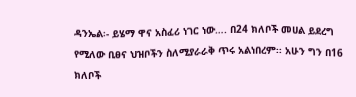ዳንኤል፡- ይሄማ ዋና አስፈሪ ነገር ነው…. በ24 ክለቦች መሀል ይደረግ የሚለው ቢፀና ህዝቦችን ስለሚያራራቅ ጥሩ አልነበረም፡፡ አሁን ግን በ16 ክለቦች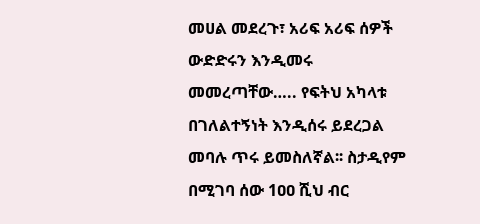መሀል መደረጉ፣ አሪፍ አሪፍ ሰዎች ውድድሩን እንዲመሩ መመረጣቸው….. የፍትህ አካላቱ በገለልተኝነት እንዲሰሩ ይደረጋል መባሉ ጥሩ ይመስለኛል፡፡ ስታዲየም በሚገባ ሰው 1ዐዐ ሺህ ብር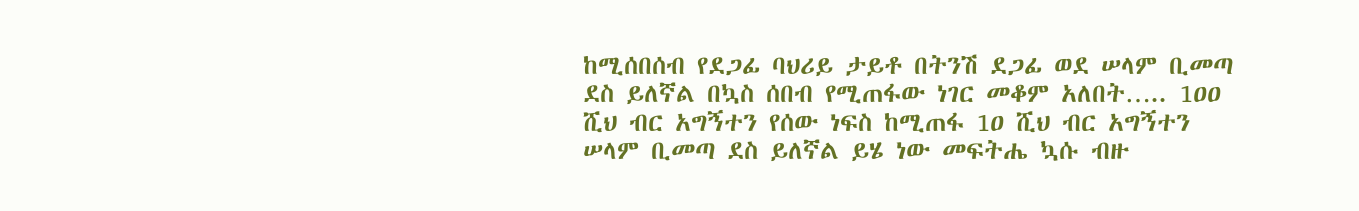ከሚሰበሰብ የደጋፊ ባህሪይ ታይቶ በትንሽ ደጋፊ ወደ ሠላም ቢመጣ ደስ ይለኛል በኳስ ሰበብ የሚጠፋው ነገር መቆም አለበት….. 1ዐዐ ሺህ ብር አግኝተን የሰው ነፍስ ከሚጠፋ 1ዐ ሺህ ብር አግኝተን ሠላም ቢመጣ ደስ ይለኛል ይሄ ነው መፍትሔ ኳሱ ብዙ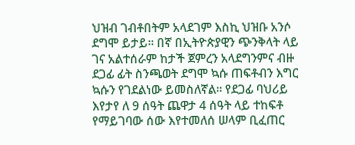ህዝብ ገብቶበትም አላደገም እስኪ ህዝቡ አንሶ ደግሞ ይታይ፡፡ በኛ በኢትዮጵያዊን ጭንቅላት ላይ ገና አልተሰራም ከታች ጀምረን አላደግንምና ብዙ ደጋፊ ፊት ስንጫወት ደግሞ ኳሱ ጠፍቶብን እግር ኳሱን የገደልነው ይመስለኛል፡፡ የደጋፊ ባህሪይ እየታየ ለ 9 ሰዓት ጨዋታ 4 ሰዓት ላይ ተከፍቶ የማይገባው ሰው እየተመለሰ ሠላም ቢፈጠር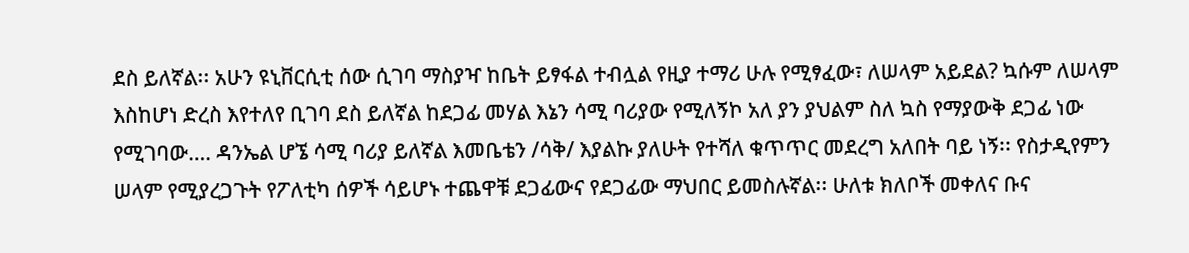ደስ ይለኛል፡፡ አሁን ዩኒቨርሲቲ ሰው ሲገባ ማስያዣ ከቤት ይፃፋል ተብሏል የዚያ ተማሪ ሁሉ የሚፃፈው፣ ለሠላም አይደል? ኳሱም ለሠላም እስከሆነ ድረስ እየተለየ ቢገባ ደስ ይለኛል ከደጋፊ መሃል እኔን ሳሚ ባሪያው የሚለኝኮ አለ ያን ያህልም ስለ ኳስ የማያውቅ ደጋፊ ነው የሚገባው…. ዳንኤል ሆኜ ሳሚ ባሪያ ይለኛል እመቤቴን /ሳቅ/ እያልኩ ያለሁት የተሻለ ቁጥጥር መደረግ አለበት ባይ ነኝ፡፡ የስታዲየምን ሠላም የሚያረጋጉት የፖለቲካ ሰዎች ሳይሆኑ ተጨዋቹ ደጋፊውና የደጋፊው ማህበር ይመስሉኛል፡፡ ሁለቱ ክለቦች መቀለና ቡና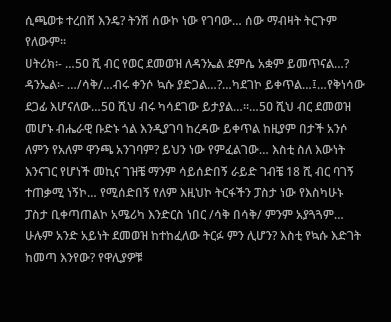ሲጫወቱ ተረበሸ እንዴ? ትንሽ ሰውኮ ነው የገባው… ሰው ማብዛት ትርጉም የለውም፡፡
ሀትሪክ፡- …5ዐ ሺ ብር የወር ደመወዝ ለዳንኤል ደምሴ አቋም ይመጥናል…?
ዳንኤል፡- …/ሳቅ/…ብሩ ቀንሶ ኳሱ ያድጋል…?…ካደገኮ ይቀጥል…፤…የቅነሳው ደጋፊ እሆናለው…5ዐ ሺህ ብሩ ካሳደገው ይታያል…።…5ዐ ሺህ ብር ደመወዝ መሆኑ ብሔራዊ ቡድኑ ጎል እንዲያገባ ከረዳው ይቀጥል ከዚያም በታች አንሶ ለምን የአለም ዋንጫ አንገባም? ይህን ነው የምፈልገው… እስቲ ስለ እውነት እንናገር የሆነች መኪና ገዝቼ ማንም ሳይሰድበኝ ራይድ ገብቼ 18 ሺ ብር ባገኝ ተጠቃሚ ነኝኮ… የሚሰድበኝ የለም እዚህኮ ትርፋችን ፓስታ ነው የእስካሁኑ ፓስታ ቢቀጣጠልኮ አሜሪካ እንድርስ ነበር /ሳቅ በሳቅ/ ምንም አያጓጓም… ሁሉም አንድ አይነት ደመወዝ ከተከፈለው ትርፉ ምን ሊሆን? እስቲ የኳሱ እድገት ከመጣ እንየው? የዋሊያዎቹ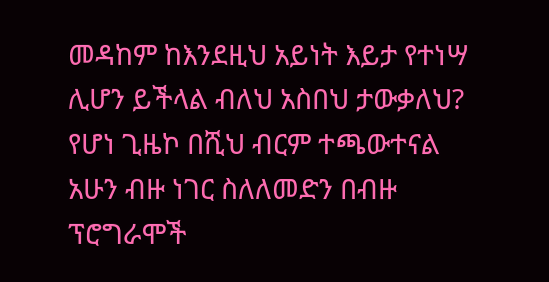መዳከም ከእንደዚህ አይነት እይታ የተነሣ ሊሆን ይችላል ብለህ አስበህ ታውቃለህ? የሆነ ጊዜኮ በሺህ ብርም ተጫውተናል አሁን ብዙ ነገር ስለለመድን በብዙ ፕሮግራሞች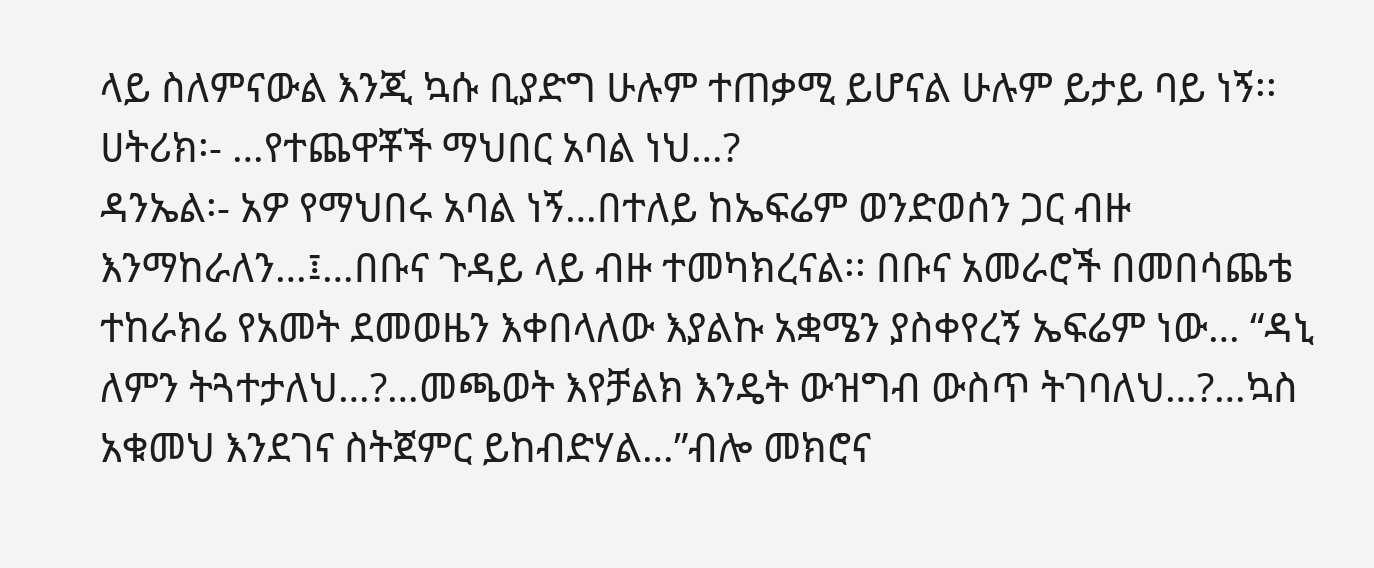ላይ ስለምናውል እንጂ ኳሱ ቢያድግ ሁሉም ተጠቃሚ ይሆናል ሁሉም ይታይ ባይ ነኝ፡፡
ሀትሪክ፡- …የተጨዋቾች ማህበር አባል ነህ…?
ዳንኤል፡- አዎ የማህበሩ አባል ነኝ…በተለይ ከኤፍሬም ወንድወሰን ጋር ብዙ እንማከራለን…፤…በቡና ጉዳይ ላይ ብዙ ተመካክረናል፡፡ በቡና አመራሮች በመበሳጨቴ ተከራክሬ የአመት ደመወዜን እቀበላለው እያልኩ አቋሜን ያስቀየረኝ ኤፍሬም ነው… “ዳኒ ለምን ትጓተታለህ…?…መጫወት እየቻልክ እንዴት ውዝግብ ውስጥ ትገባለህ…?…ኳስ አቁመህ እንደገና ስትጀምር ይከብድሃል…”ብሎ መክሮና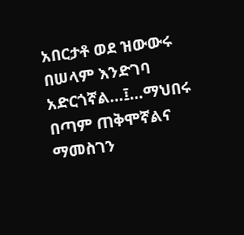አበርታቶ ወደ ዝውውሩ በሠላም እንድገባ አድርጎኛል…፤…ማህበሩ በጣም ጠቅሞኛልና ማመስገን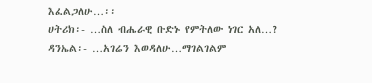እፈልጋለሁ…፡፡
ሀትሪክ፡- …ስለ ብሔራዊ ቡድኑ የምትለው ነገር አለ…?
ዳንኤል፡- …አገሬን እወዳለሁ…ማገልገልም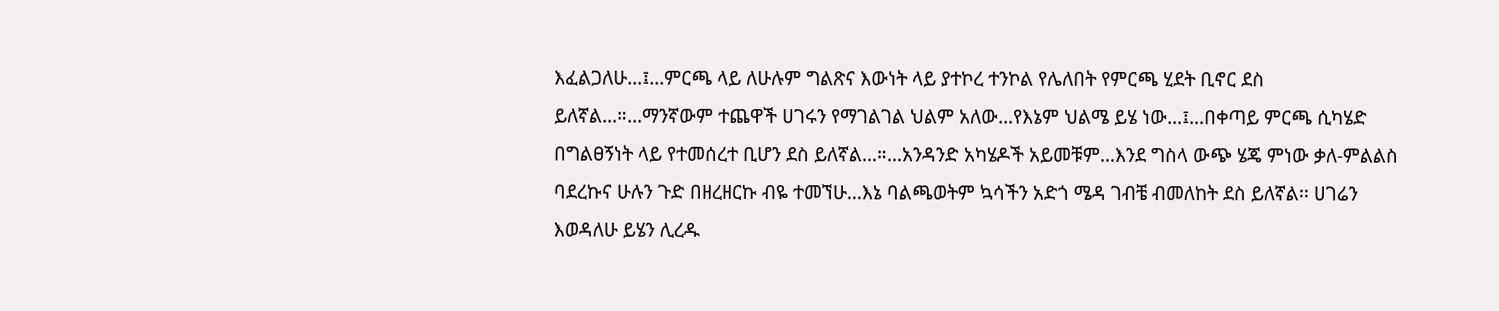እፈልጋለሁ…፤…ምርጫ ላይ ለሁሉም ግልጽና እውነት ላይ ያተኮረ ተንኮል የሌለበት የምርጫ ሂደት ቢኖር ደስ ይለኛል…።…ማንኛውም ተጨዋች ሀገሩን የማገልገል ህልም አለው…የእኔም ህልሜ ይሄ ነው…፤…በቀጣይ ምርጫ ሲካሄድ በግልፀኝነት ላይ የተመሰረተ ቢሆን ደስ ይለኛል…።…አንዳንድ አካሄዶች አይመቹም…እንደ ግስላ ውጭ ሄጄ ምነው ቃለ-ምልልስ ባደረኩና ሁሉን ጉድ በዘረዘርኩ ብዬ ተመኘሁ…እኔ ባልጫወትም ኳሳችን አድጎ ሜዳ ገብቼ ብመለከት ደስ ይለኛል፡፡ ሀገሬን እወዳለሁ ይሄን ሊረዱ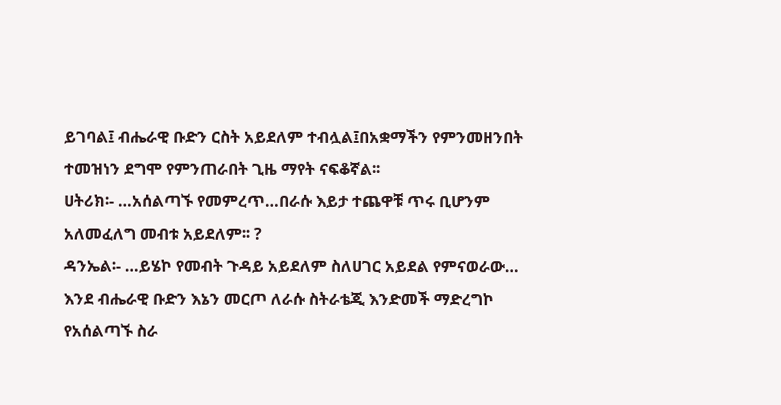ይገባል፤ ብሔራዊ ቡድን ርስት አይደለም ተብሏል፤በአቋማችን የምንመዘንበት ተመዝነን ደግሞ የምንጠራበት ጊዜ ማየት ናፍቆኛል፡፡
ሀትሪክ፡- …አሰልጣኙ የመምረጥ…በራሱ እይታ ተጨዋቹ ጥሩ ቢሆንም አለመፈለግ መብቱ አይደለም፡፡ ?
ዳንኤል፡- …ይሄኮ የመብት ጉዳይ አይደለም ስለሀገር አይደል የምናወራው… እንደ ብሔራዊ ቡድን እኔን መርጦ ለራሱ ስትራቴጂ እንድመች ማድረግኮ የአሰልጣኙ ስራ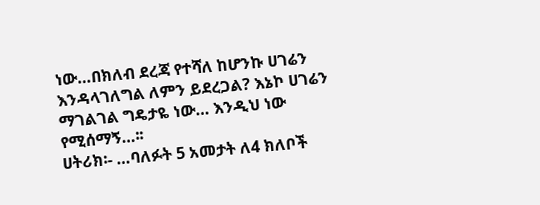ነው…በክለብ ደረጃ የተሻለ ከሆንኩ ሀገሬን እንዳላገለግል ለምን ይደረጋል? እኔኮ ሀገሬን ማገልገል ግዴታዬ ነው… እንዲህ ነው የሚሰማኝ…፡፡
ሀትሪክ፡- …ባለፉት 5 አመታት ለ4 ክለቦች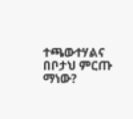ተጫውተሃልና በቦታህ ምርጡ ማነው?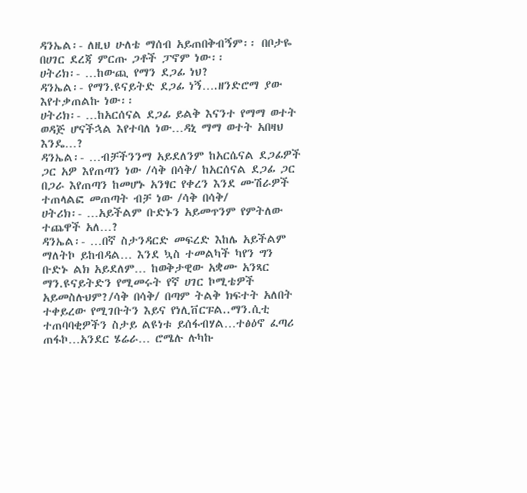ዳንኤል፡- ለዚህ ሁለቴ ማሰብ አይጠበቅብኝም፡፡ በቦታዬ በሀገር ደረጃ ምርጡ ጋቶች ፓኖም ነው፡፡
ሀትሪክ፡- …ከውጪ የማን ደጋፊ ነህ?
ዳንኤል፡- የማን.ዩናይትድ ደጋፊ ነኝ….ዘንድሮማ ያው እየተቃጠልኩ ነው፡፡
ሀትሪክ፡- …ከአርሰናል ደጋፊ ይልቅ እናንተ የማማ ወተት ወዳጅ ሆናችኋል እየተባለ ነው…ዳኒ ማማ ወተት አበዛህ እንዴ…?
ዳንኤል፡- …ብቻችንንማ አይደለንም ከአርሴናል ደጋፊዎች ጋር አዎ እየጠጣን ነው /ሳቅ በሳቅ/ ከአርሰናል ደጋፊ ጋር በጋራ እየጠጣን ከመሆኑ አንፃር የቀረን እንደ ሙሽራዎች ተጠላልፎ መጠጣት ብቻ ነው /ሳቅ በሳቅ/
ሀትሪክ፡- …አይችልም ቡድኑን አይመጥንም የምትለው ተጨዋች አለ…?
ዳንኤል፡- …በኛ ስታንዳርድ መፍረድ እከሌ አይችልም ማለትኮ ይከብዳል… እንደ ኳስ ተመልካች ካየን ግን ቡድኑ ልክ አይደለም… ከወቅታዊው አቋሙ አንጻር ማን.ዩናይትድን የሚመሩት የኛ ሀገር ኮሚቴዎች አይመስሉህም?/ሳቅ በሳቅ/ በጣም ትልቅ ክፍተት አለበት ተቀይረው የሚገቡትን እይና የነሊቨርፑል..ማን.ሲቲ ተጠባባቂዎችን ስታይ ልዩነቱ ይሰፋብሃል…ተፅዕኖ ፈጣሪ ጠፋኮ…አንደር ሄሬራ… ሮሜሉ ሉካኩ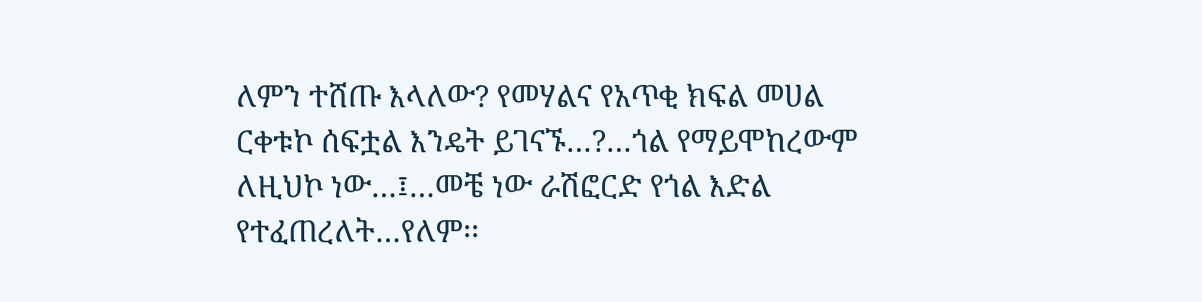ለምን ተሸጡ እላለው? የመሃልና የአጥቂ ክፍል መሀል ርቀቱኮ ሰፍቷል እንዴት ይገናኙ…?…ጎል የማይሞከረውም ለዚህኮ ነው…፤…መቼ ነው ራሽፎርድ የጎል እድል የተፈጠረለት…የለም፡፡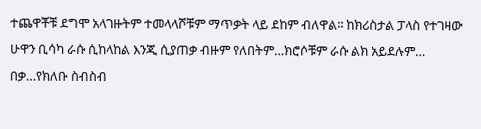ተጨዋቾቹ ደግሞ አላገዙትም ተመላላሾቹም ማጥቃት ላይ ደከም ብለዋል፡፡ ከክሪስታል ፓላስ የተገዛው ሁዋን ቢሳካ ራሱ ሲከላከል እንጂ ሲያጠቃ ብዙም የለበትም…ክሮሶቹም ራሱ ልክ አይደሉም… በቃ…የክለቡ ስብስብ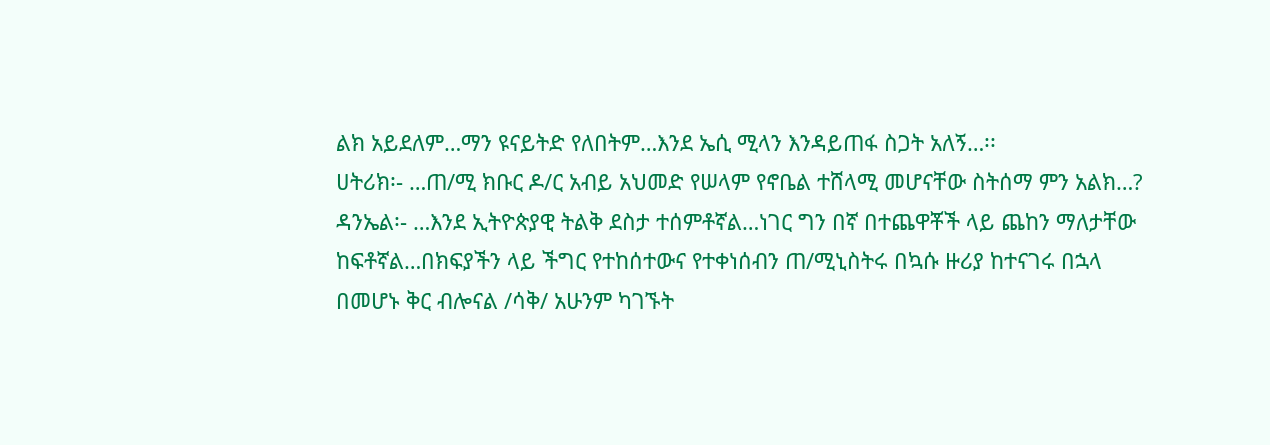ልክ አይደለም…ማን ዩናይትድ የለበትም…እንደ ኤሲ ሚላን እንዳይጠፋ ስጋት አለኝ…፡፡
ሀትሪክ፡- …ጠ/ሚ ክቡር ዶ/ር አብይ አህመድ የሠላም የኖቤል ተሸላሚ መሆናቸው ስትሰማ ምን አልክ…?
ዳንኤል፡- …እንደ ኢትዮጵያዊ ትልቅ ደስታ ተሰምቶኛል…ነገር ግን በኛ በተጨዋቾች ላይ ጨከን ማለታቸው ከፍቶኛል…በክፍያችን ላይ ችግር የተከሰተውና የተቀነሰብን ጠ/ሚኒስትሩ በኳሱ ዙሪያ ከተናገሩ በኋላ በመሆኑ ቅር ብሎናል /ሳቅ/ አሁንም ካገኙት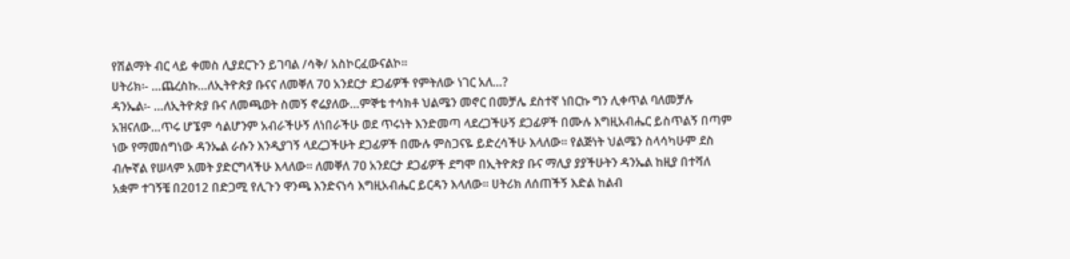የሽልማት ብር ላይ ቀመስ ሊያደርጉን ይገባል /ሳቅ/ አስኮርፈውናልኮ፡፡
ሀትሪክ፡- …ጨረስኩ…ለኢትዮጵያ ቡናና ለመቐለ 70 አንደርታ ደጋፊዎች የምትለው ነገር አለ…?
ዳንኤል፡- …ለኢትዮጵያ ቡና ለመጫወት ስመኝ ኖሬያለው…ምኞቴ ተሳክቶ ህልሜን መኖር በመቻሌ ደስተኛ ነበርኩ ግን ሊቀጥል ባለመቻሉ አዝናለው…ጥሩ ሆኜም ሳልሆንም አብራችሁኝ ለነበራችሁ ወደ ጥሩነት እንድመጣ ላደረጋችሁኝ ደጋፊዎች በሙሉ እግዚአብሔር ይስጥልኝ በጣም ነው የማመሰግነው ዳንኤል ራሱን እንዲያገኝ ላደረጋችሁት ደጋፊዎች በሙሉ ምስጋናዬ ይድረሳችሁ እላለው፡፡ የልጅነት ህልሜን ስላሳካሁም ደስ ብሎኛል የሠላም አመት ያድርግላችሁ እላለው፡፡ ለመቐለ 7ዐ አንደርታ ደጋፊዎች ደግሞ በኢትዮጵያ ቡና ማሊያ ያያችሁትን ዳንኤል ከዚያ በተሻለ አቋም ተገኝቼ በ2ዐ12 በድጋሚ የሊጉን ዋንጫ እንድናነሳ እግዚአብሔር ይርዳን እላለው፡፡ ሀትሪክ ለሰጠችኝ እድል ከልብ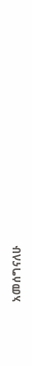አመሰግናለሁ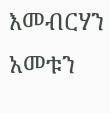እመብርሃን አመቱን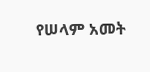የሠላም አመት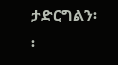ታድርግልን፡፡